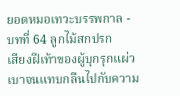ยอดหมอเทวะบรรพกาล - บทที่ 64 ลูกไม้สกปรก
เสียงฝีเท้าของผู้บุกรุกแผ่วเบาจนแทบกลืนไปกับความ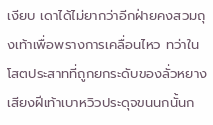เงียบ เดาได้ไม่ยากว่าอีกฝ่ายคงสวมถุงเท้าเพื่อพรางการเคลื่อนไหว ทว่าในโสตประสาทที่ถูกยกระดับของลั่วหยาง เสียงฝีเท้าเบาหวิวประดุจขนนกนั้นก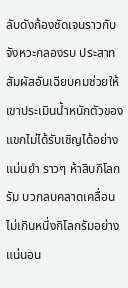ลับดังก้องชัดเจนราวกับจังหวะกลองรบ ประสาทสัมผัสอันเฉียบคมช่วยให้เขาประเมินน้ำหนักตัวของแขกไม่ได้รับเชิญได้อย่างแม่นยำ ราวๆ ห้าสิบกิโลกรัม บวกลบคลาดเคลื่อนไม่เกินหนึ่งกิโลกรัมอย่างแน่นอน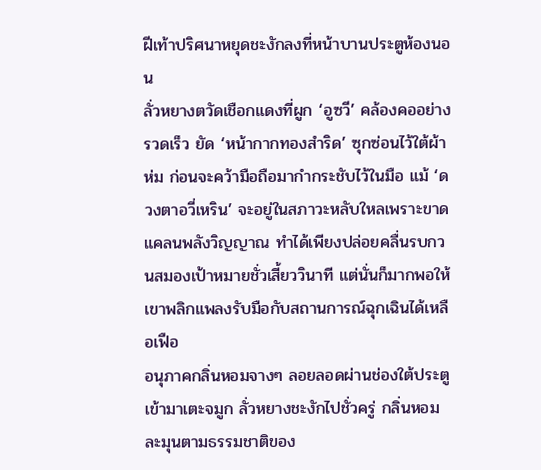ฝีเท้าปริศนาหยุดชะงักลงที่หน้าบานประตูห้องนอน
ลั่วหยางตวัดเชือกแดงที่ผูก ‘อูซวี’ คล้องคออย่างรวดเร็ว ยัด ‘หน้ากากทองสำริด’ ซุกซ่อนไว้ใต้ผ้าห่ม ก่อนจะคว้ามือถือมากำกระชับไว้ในมือ แม้ ‘ดวงตาอวี่เหริน’ จะอยู่ในสภาวะหลับใหลเพราะขาดแคลนพลังวิญญาณ ทำได้เพียงปล่อยคลื่นรบกวนสมองเป้าหมายชั่วเสี้ยววินาที แต่นั่นก็มากพอให้เขาพลิกแพลงรับมือกับสถานการณ์ฉุกเฉินได้เหลือเฟือ
อนุภาคกลิ่นหอมจางๆ ลอยลอดผ่านช่องใต้ประตูเข้ามาเตะจมูก ลั่วหยางชะงักไปชั่วครู่ กลิ่นหอมละมุนตามธรรมชาติของ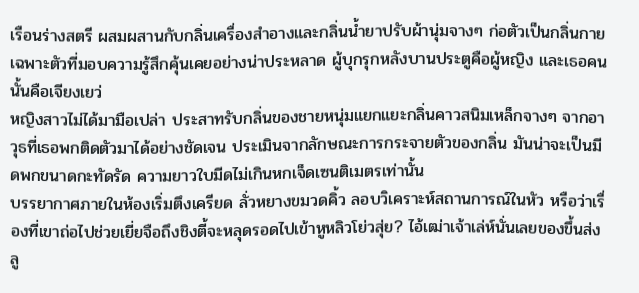เรือนร่างสตรี ผสมผสานกับกลิ่นเครื่องสำอางและกลิ่นน้ำยาปรับผ้านุ่มจางๆ ก่อตัวเป็นกลิ่นกายเฉพาะตัวที่มอบความรู้สึกคุ้นเคยอย่างน่าประหลาด ผู้บุกรุกหลังบานประตูคือผู้หญิง และเธอคนนั้นคือเจียงเยว่
หญิงสาวไม่ได้มามือเปล่า ประสาทรับกลิ่นของชายหนุ่มแยกแยะกลิ่นคาวสนิมเหล็กจางๆ จากอาวุธที่เธอพกติดตัวมาได้อย่างชัดเจน ประเมินจากลักษณะการกระจายตัวของกลิ่น มันน่าจะเป็นมีดพกขนาดกะทัดรัด ความยาวใบมีดไม่เกินหกเจ็ดเซนติเมตรเท่านั้น
บรรยากาศภายในห้องเริ่มตึงเครียด ลั่วหยางขมวดคิ้ว ลอบวิเคราะห์สถานการณ์ในหัว หรือว่าเรื่องที่เขาถ่อไปช่วยเยี่ยจือถึงชิงตี้จะหลุดรอดไปเข้าหูหลิวโย่วสุ่ย? ไอ้เฒ่าเจ้าเล่ห์นั่นเลยของขึ้นส่งลู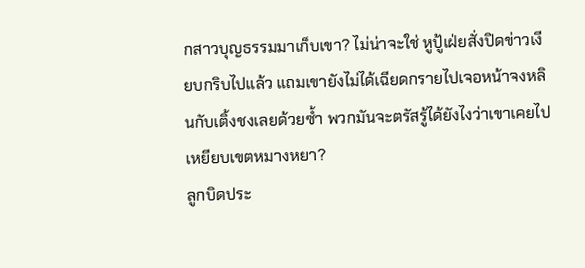กสาวบุญธรรมมาเก็บเขา? ไม่น่าจะใช่ หูปู้เฝ่ยสั่งปิดข่าวเงียบกริบไปแล้ว แถมเขายังไม่ได้เฉียดกรายไปเจอหน้าจงหลินกับเติ้งชงเลยด้วยซ้ำ พวกมันจะตรัสรู้ได้ยังไงว่าเขาเคยไปเหยียบเขตหมางหยา?
ลูกบิดประ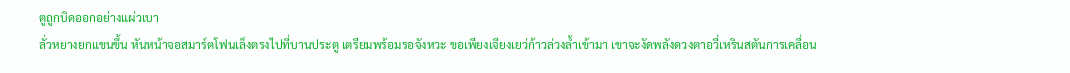ตูถูกบิดออกอย่างแผ่วเบา
ลั่วหยางยกแขนขึ้น หันหน้าจอสมาร์ตโฟนเล็งตรงไปที่บานประตู เตรียมพร้อมรอจังหวะ ขอเพียงเจียงเยว่ก้าวล่วงล้ำเข้ามา เขาจะงัดพลังดวงตาอวี่เหรินสตันการเคลื่อน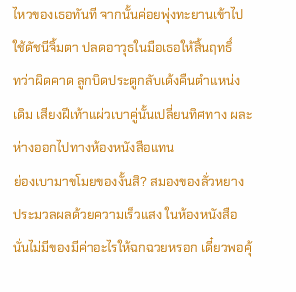ไหวของเธอทันที จากนั้นค่อยพุ่งทะยานเข้าไปใช้ดัชนีจิ้มตา ปลดอาวุธในมือเธอให้สิ้นฤทธิ์
ทว่าผิดคาด ลูกบิดประตูกลับเด้งคืนตำแหน่งเดิม เสียงฝีเท้าแผ่วเบาคู่นั้นเปลี่ยนทิศทาง ผละห่างออกไปทางห้องหนังสือแทน
ย่องเบามาขโมยของงั้นสิ? สมองของลั่วหยางประมวลผลด้วยความเร็วแสง ในห้องหนังสือนั่นไม่มีของมีค่าอะไรให้ฉกฉวยหรอก เดี๋ยวพอคุ้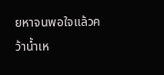ยหาจนพอใจแล้วคว้าน้ำเห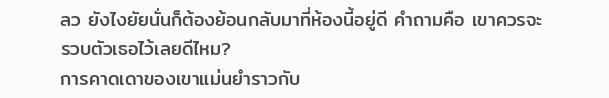ลว ยังไงยัยนั่นก็ต้องย้อนกลับมาที่ห้องนี้อยู่ดี คำถามคือ เขาควรจะรวบตัวเธอไว้เลยดีไหม?
การคาดเดาของเขาแม่นยำราวกับ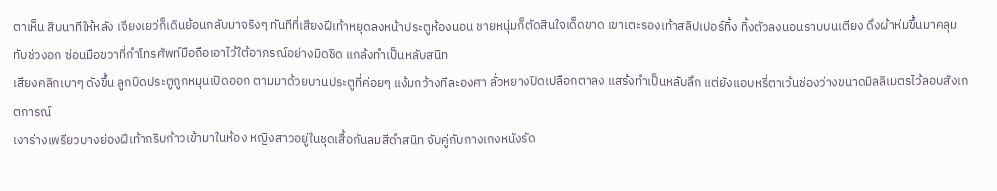ตาเห็น สิบนาทีให้หลัง เจียงเยว่ก็เดินย้อนกลับมาจริงๆ ทันทีที่เสียงฝีเท้าหยุดลงหน้าประตูห้องนอน ชายหนุ่มก็ตัดสินใจเด็ดขาด เขาเตะรองเท้าสลิปเปอร์ทิ้ง ทิ้งตัวลงนอนราบบนเตียง ดึงผ้าห่มขึ้นมาคลุมทับช่วงอก ซ่อนมือขวาที่กำโทรศัพท์มือถือเอาไว้ใต้อาภรณ์อย่างมิดชิด แกล้งทำเป็นหลับสนิท
เสียงคลิกเบาๆ ดังขึ้น ลูกบิดประตูถูกหมุนเปิดออก ตามมาด้วยบานประตูที่ค่อยๆ แง้มกว้างทีละองศา ลั่วหยางปิดเปลือกตาลง แสร้งทำเป็นหลับลึก แต่ยังแอบหรี่ตาเว้นช่องว่างขนาดมิลลิเมตรไว้ลอบสังเกตการณ์
เงาร่างเพรียวบางย่องฝีเท้ากริบก้าวเข้ามาในห้อง หญิงสาวอยู่ในชุดเสื้อกันลมสีดำสนิท จับคู่กับกางเกงหนังรัด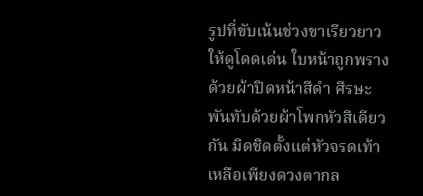รูปที่ขับเน้นช่วงขาเรียวยาวให้ดูโดดเด่น ใบหน้าถูกพรางด้วยผ้าปิดหน้าสีดำ ศีรษะพันทับด้วยผ้าโพกหัวสีเดียวกัน มิดชิดตั้งแต่หัวจรดเท้า เหลือเพียงดวงตากล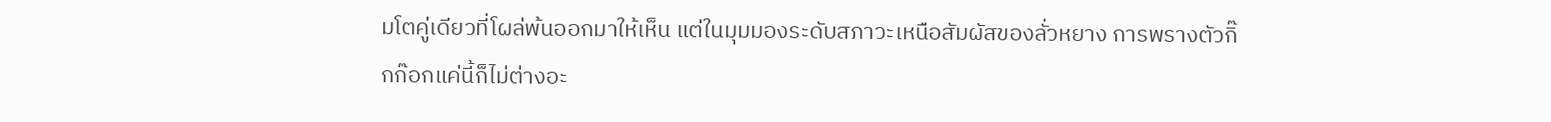มโตคู่เดียวที่โผล่พ้นออกมาให้เห็น แต่ในมุมมองระดับสภาวะเหนือสัมผัสของลั่วหยาง การพรางตัวกิ๊กก๊อกแค่นี้ก็ไม่ต่างอะ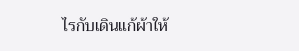ไรกับเดินแก้ผ้าให้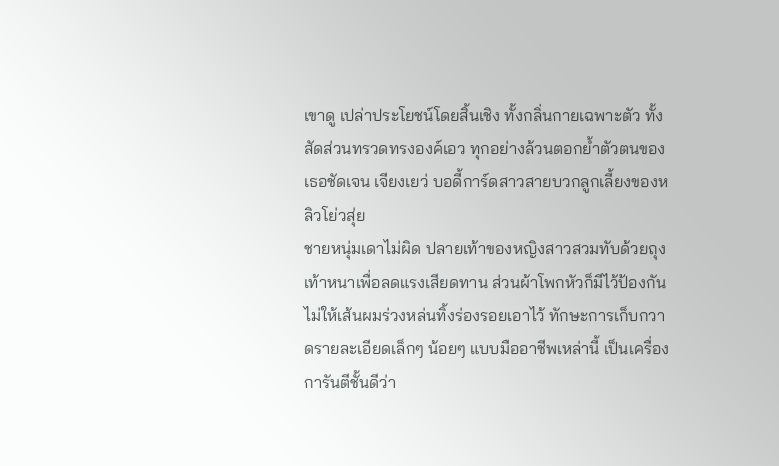เขาดู เปล่าประโยชน์โดยสิ้นเชิง ทั้งกลิ่นกายเฉพาะตัว ทั้งสัดส่วนทรวดทรงองค์เอว ทุกอย่างล้วนตอกย้ำตัวตนของเธอชัดเจน เจียงเยว่ บอดี้การ์ดสาวสายบวกลูกเลี้ยงของหลิวโย่วสุ่ย
ชายหนุ่มเดาไม่ผิด ปลายเท้าของหญิงสาวสวมทับด้วยถุงเท้าหนาเพื่อลดแรงเสียดทาน ส่วนผ้าโพกหัวก็มีไว้ป้องกันไม่ให้เส้นผมร่วงหล่นทิ้งร่องรอยเอาไว้ ทักษะการเก็บกวาดรายละเอียดเล็กๆ น้อยๆ แบบมืออาชีพเหล่านี้ เป็นเครื่องการันตีชั้นดีว่า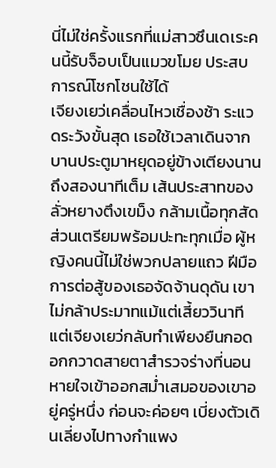นี่ไม่ใช่ครั้งแรกที่แม่สาวซึนเดเระคนนี้รับจ็อบเป็นแมวขโมย ประสบการณ์โชกโชนใช้ได้
เจียงเยว่เคลื่อนไหวเชื่องช้า ระแวดระวังขั้นสุด เธอใช้เวลาเดินจากบานประตูมาหยุดอยู่ข้างเตียงนานถึงสองนาทีเต็ม เส้นประสาทของลั่วหยางตึงเขม็ง กล้ามเนื้อทุกสัดส่วนเตรียมพร้อมปะทะทุกเมื่อ ผู้หญิงคนนี้ไม่ใช่พวกปลายแถว ฝีมือการต่อสู้ของเธอจัดจ้านดุดัน เขาไม่กล้าประมาทแม้แต่เสี้ยววินาที
แต่เจียงเยว่กลับทำเพียงยืนกอดอกกวาดสายตาสำรวจร่างที่นอนหายใจเข้าออกสม่ำเสมอของเขาอยู่ครู่หนึ่ง ก่อนจะค่อยๆ เบี่ยงตัวเดินเลี่ยงไปทางกำแพง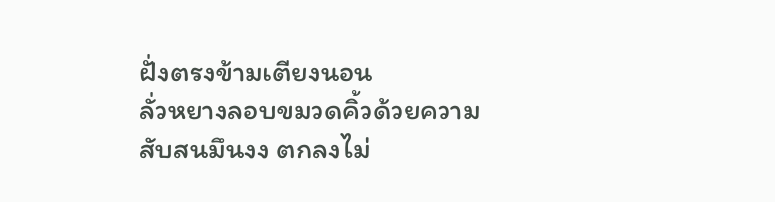ฝั่งตรงข้ามเตียงนอน
ลั่วหยางลอบขมวดคิ้วด้วยความสับสนมึนงง ตกลงไม่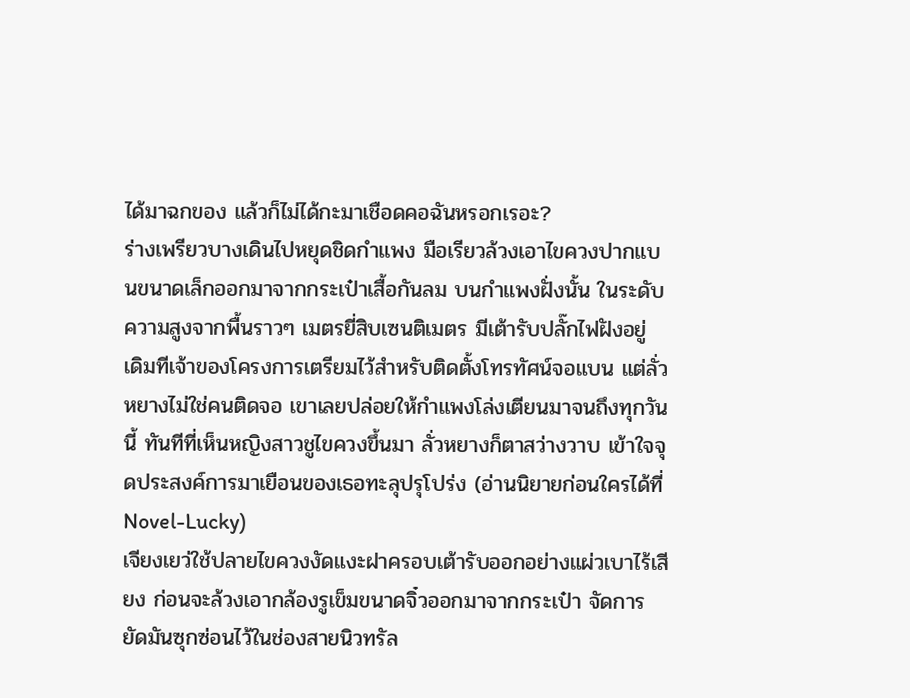ได้มาฉกของ แล้วก็ไม่ได้กะมาเชือดคอฉันหรอกเรอะ?
ร่างเพรียวบางเดินไปหยุดชิดกำแพง มือเรียวล้วงเอาไขควงปากแบนขนาดเล็กออกมาจากกระเป๋าเสื้อกันลม บนกำแพงฝั่งนั้น ในระดับความสูงจากพื้นราวๆ เมตรยี่สิบเซนติเมตร มีเต้ารับปลั๊กไฟฝังอยู่ เดิมทีเจ้าของโครงการเตรียมไว้สำหรับติดตั้งโทรทัศน์จอแบน แต่ลั่วหยางไม่ใช่คนติดจอ เขาเลยปล่อยให้กำแพงโล่งเตียนมาจนถึงทุกวันนี้ ทันทีที่เห็นหญิงสาวชูไขควงขึ้นมา ลั่วหยางก็ตาสว่างวาบ เข้าใจจุดประสงค์การมาเยือนของเธอทะลุปรุโปร่ง (อ่านนิยายก่อนใครได้ที่ Novel-Lucky)
เจียงเยว่ใช้ปลายไขควงงัดแงะฝาครอบเต้ารับออกอย่างแผ่วเบาไร้เสียง ก่อนจะล้วงเอากล้องรูเข็มขนาดจิ๋วออกมาจากกระเป๋า จัดการยัดมันซุกซ่อนไว้ในช่องสายนิวทรัล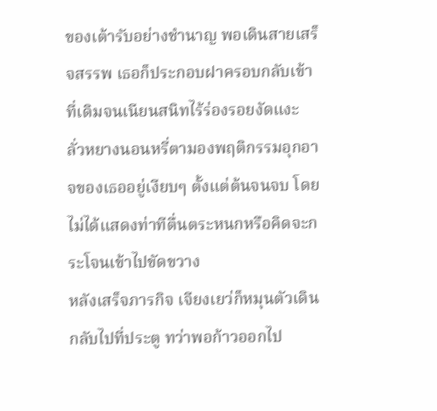ของเต้ารับอย่างชำนาญ พอเดินสายเสร็จสรรพ เธอก็ประกอบฝาครอบกลับเข้าที่เดิมจนเนียนสนิทไร้ร่องรอยงัดแงะ
ลั่วหยางนอนหรี่ตามองพฤติกรรมอุกอาจของเธออยู่เงียบๆ ตั้งแต่ต้นจนจบ โดยไม่ได้แสดงท่าทีตื่นตระหนกหรือคิดจะกระโจนเข้าไปขัดขวาง
หลังเสร็จภารกิจ เจียงเยว่ก็หมุนตัวเดินกลับไปที่ประตู ทว่าพอก้าวออกไป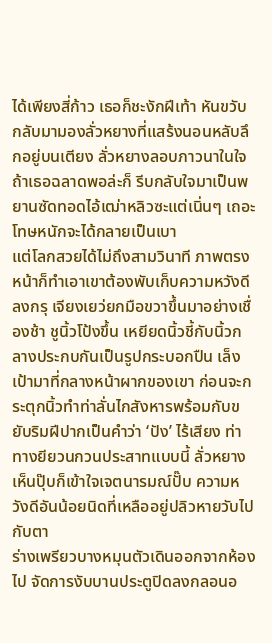ได้เพียงสี่ก้าว เธอก็ชะงักฝีเท้า หันขวับกลับมามองลั่วหยางที่แสร้งนอนหลับลึกอยู่บนเตียง ลั่วหยางลอบภาวนาในใจ ถ้าเธอฉลาดพอล่ะก็ รีบกลับใจมาเป็นพยานซัดทอดไอ้เฒ่าหลิวซะแต่เนิ่นๆ เถอะ โทษหนักจะได้กลายเป็นเบา
แต่โลกสวยได้ไม่ถึงสามวินาที ภาพตรงหน้าก็ทำเอาเขาต้องพับเก็บความหวังดีลงกรุ เจียงเยว่ยกมือขวาขึ้นมาอย่างเชื่องช้า ชูนิ้วโป้งขึ้น เหยียดนิ้วชี้กับนิ้วกลางประกบกันเป็นรูปกระบอกปืน เล็งเป้ามาที่กลางหน้าผากของเขา ก่อนจะกระตุกนิ้วทำท่าลั่นไกสังหารพร้อมกับขยับริมฝีปากเป็นคำว่า ‘ปัง’ ไร้เสียง ท่าทางยียวนกวนประสาทแบบนี้ ลั่วหยางเห็นปุ๊บก็เข้าใจเจตนารมณ์ปั๊บ ความหวังดีอันน้อยนิดที่เหลืออยู่ปลิวหายวับไปกับตา
ร่างเพรียวบางหมุนตัวเดินออกจากห้องไป จัดการงับบานประตูปิดลงกลอนอ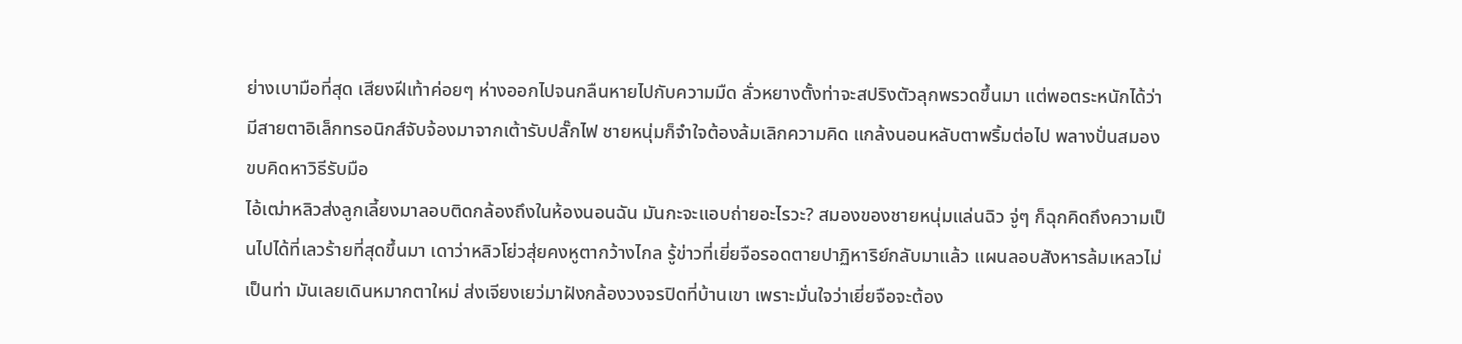ย่างเบามือที่สุด เสียงฝีเท้าค่อยๆ ห่างออกไปจนกลืนหายไปกับความมืด ลั่วหยางตั้งท่าจะสปริงตัวลุกพรวดขึ้นมา แต่พอตระหนักได้ว่ามีสายตาอิเล็กทรอนิกส์จับจ้องมาจากเต้ารับปลั๊กไฟ ชายหนุ่มก็จำใจต้องล้มเลิกความคิด แกล้งนอนหลับตาพริ้มต่อไป พลางปั่นสมองขบคิดหาวิธีรับมือ
ไอ้เฒ่าหลิวส่งลูกเลี้ยงมาลอบติดกล้องถึงในห้องนอนฉัน มันกะจะแอบถ่ายอะไรวะ? สมองของชายหนุ่มแล่นฉิว จู่ๆ ก็ฉุกคิดถึงความเป็นไปได้ที่เลวร้ายที่สุดขึ้นมา เดาว่าหลิวโย่วสุ่ยคงหูตากว้างไกล รู้ข่าวที่เยี่ยจือรอดตายปาฏิหาริย์กลับมาแล้ว แผนลอบสังหารล้มเหลวไม่เป็นท่า มันเลยเดินหมากตาใหม่ ส่งเจียงเยว่มาฝังกล้องวงจรปิดที่บ้านเขา เพราะมั่นใจว่าเยี่ยจือจะต้อง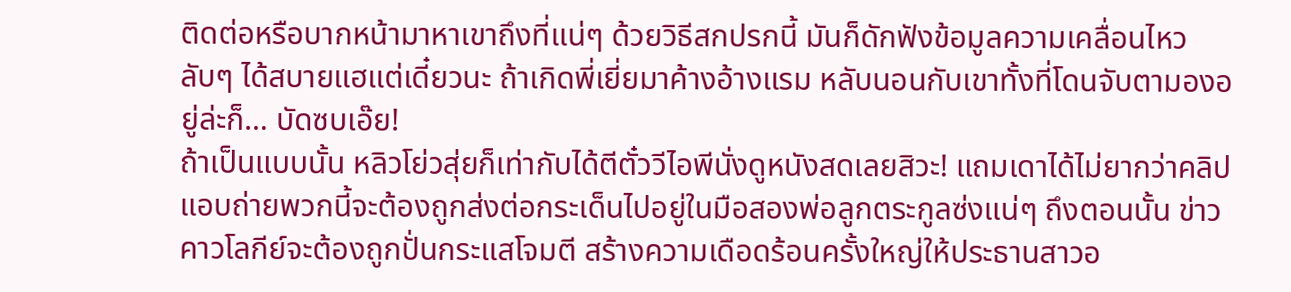ติดต่อหรือบากหน้ามาหาเขาถึงที่แน่ๆ ด้วยวิธีสกปรกนี้ มันก็ดักฟังข้อมูลความเคลื่อนไหวลับๆ ได้สบายแฮแต่เดี๋ยวนะ ถ้าเกิดพี่เยี่ยมาค้างอ้างแรม หลับนอนกับเขาทั้งที่โดนจับตามองอยู่ล่ะก็… บัดซบเอ๊ย!
ถ้าเป็นแบบนั้น หลิวโย่วสุ่ยก็เท่ากับได้ตีตั๋ววีไอพีนั่งดูหนังสดเลยสิวะ! แถมเดาได้ไม่ยากว่าคลิปแอบถ่ายพวกนี้จะต้องถูกส่งต่อกระเด็นไปอยู่ในมือสองพ่อลูกตระกูลซ่งแน่ๆ ถึงตอนนั้น ข่าวคาวโลกีย์จะต้องถูกปั่นกระแสโจมตี สร้างความเดือดร้อนครั้งใหญ่ให้ประธานสาวอ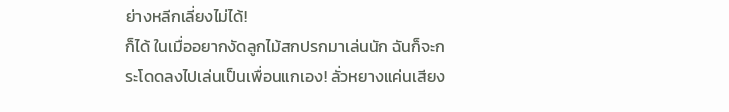ย่างหลีกเลี่ยงไม่ได้!
ก็ได้ ในเมื่ออยากงัดลูกไม้สกปรกมาเล่นนัก ฉันก็จะกระโดดลงไปเล่นเป็นเพื่อนแกเอง! ลั่วหยางแค่นเสียง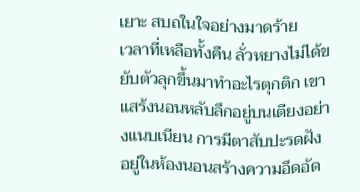เยาะ สบถในใจอย่างมาดร้าย
เวลาที่เหลือทั้งคืน ลั่วหยางไม่ได้ขยับตัวลุกขึ้นมาทำอะไรตุกติก เขาแสร้งนอนหลับลึกอยู่บนเตียงอย่างแนบเนียน การมีตาสับปะรดฝังอยู่ในห้องนอนสร้างความอึดอัด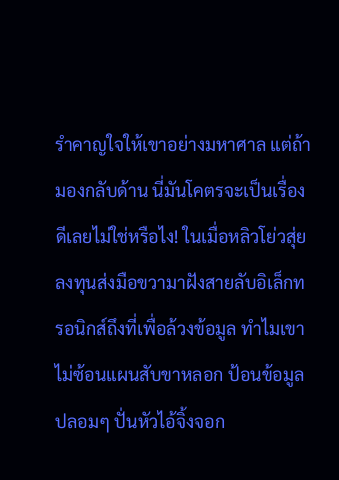รำคาญใจให้เขาอย่างมหาศาล แต่ถ้ามองกลับด้าน นี่มันโคตรจะเป็นเรื่องดีเลยไม่ใช่หรือไง! ในเมื่อหลิวโย่วสุ่ยลงทุนส่งมือขวามาฝังสายลับอิเล็กทรอนิกส์ถึงที่เพื่อล้วงข้อมูล ทำไมเขาไม่ซ้อนแผนสับขาหลอก ป้อนข้อมูลปลอมๆ ปั่นหัวไอ้จิ้งจอก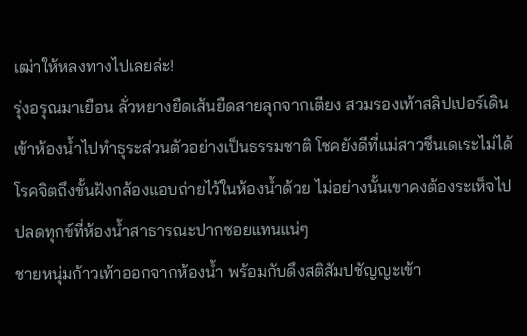เฒ่าให้หลงทางไปเลยล่ะ!
รุ่งอรุณมาเยือน ลั่วหยางยืดเส้นยืดสายลุกจากเตียง สวมรองเท้าสลิปเปอร์เดินเข้าห้องน้ำไปทำธุระส่วนตัวอย่างเป็นธรรมชาติ โชคยังดีที่แม่สาวซึนเดเระไม่ได้โรคจิตถึงขั้นฝังกล้องแอบถ่ายไว้ในห้องน้ำด้วย ไม่อย่างนั้นเขาคงต้องระเห็จไปปลดทุกข์ที่ห้องน้ำสาธารณะปากซอยแทนแน่ๆ
ชายหนุ่มก้าวเท้าออกจากห้องน้ำ พร้อมกับดึงสติสัมปชัญญะเข้า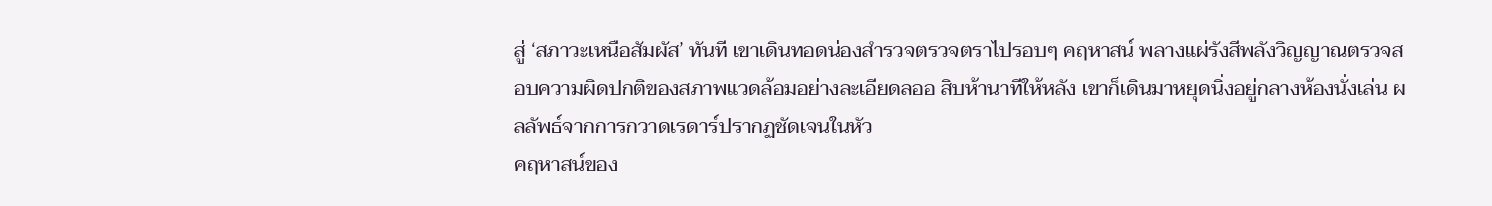สู่ ‘สภาวะเหนือสัมผัส’ ทันที เขาเดินทอดน่องสำรวจตรวจตราไปรอบๆ คฤหาสน์ พลางแผ่รังสีพลังวิญญาณตรวจสอบความผิดปกติของสภาพแวดล้อมอย่างละเอียดลออ สิบห้านาทีให้หลัง เขาก็เดินมาหยุดนิ่งอยู่กลางห้องนั่งเล่น ผลลัพธ์จากการกวาดเรดาร์ปรากฏชัดเจนในหัว
คฤหาสน์ของ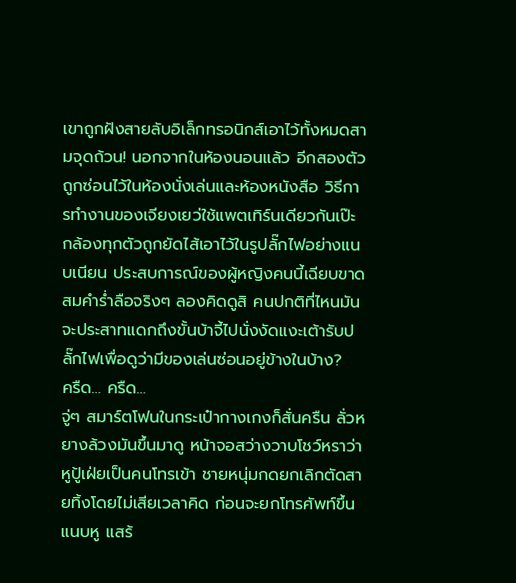เขาถูกฝังสายลับอิเล็กทรอนิกส์เอาไว้ทั้งหมดสามจุดถ้วน! นอกจากในห้องนอนแล้ว อีกสองตัวถูกซ่อนไว้ในห้องนั่งเล่นและห้องหนังสือ วิธีการทำงานของเจียงเยว่ใช้แพตเทิร์นเดียวกันเป๊ะ กล้องทุกตัวถูกยัดไส้เอาไว้ในรูปลั๊กไฟอย่างแนบเนียน ประสบการณ์ของผู้หญิงคนนี้เฉียบขาดสมคำร่ำลือจริงๆ ลองคิดดูสิ คนปกติที่ไหนมันจะประสาทแดกถึงขั้นบ้าจี้ไปนั่งงัดแงะเต้ารับปลั๊กไฟเพื่อดูว่ามีของเล่นซ่อนอยู่ข้างในบ้าง?
ครืด… ครืด…
จู่ๆ สมาร์ตโฟนในกระเป๋ากางเกงก็สั่นครืน ลั่วหยางล้วงมันขึ้นมาดู หน้าจอสว่างวาบโชว์หราว่าหูปู้เฝ่ยเป็นคนโทรเข้า ชายหนุ่มกดยกเลิกตัดสายทิ้งโดยไม่เสียเวลาคิด ก่อนจะยกโทรศัพท์ขึ้นแนบหู แสร้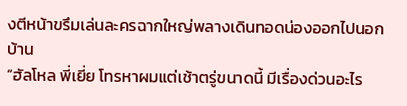งตีหน้าขรึมเล่นละครฉากใหญ่พลางเดินทอดน่องออกไปนอกบ้าน
“ฮัลโหล พี่เยี่ย โทรหาผมแต่เช้าตรู่ขนาดนี้ มีเรื่องด่วนอะไร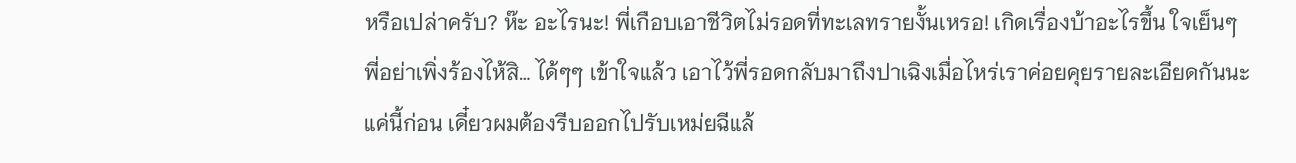หรือเปล่าครับ? ห๊ะ อะไรนะ! พี่เกือบเอาชีวิตไม่รอดที่ทะเลทรายงั้นเหรอ! เกิดเรื่องบ้าอะไรขึ้น ใจเย็นๆ พี่อย่าเพิ่งร้องไห้สิ… ได้ๆๆ เข้าใจแล้ว เอาไว้พี่รอดกลับมาถึงปาเฉิงเมื่อไหร่เราค่อยคุยรายละเอียดกันนะ แค่นี้ก่อน เดี๋ยวผมต้องรีบออกไปรับเหม่ยฉีแล้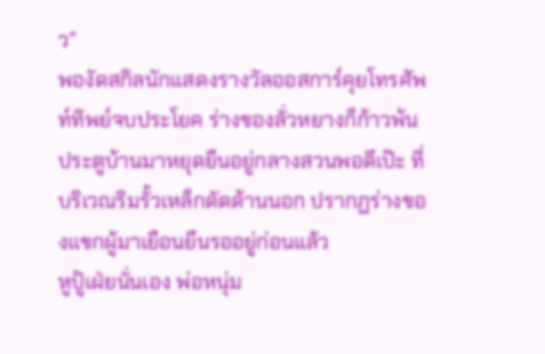ว”
พองัดสกิลนักแสดงรางวัลออสการ์คุยโทรศัพท์ทิพย์จบประโยค ร่างของลั่วหยางก็ก้าวพ้นประตูบ้านมาหยุดยืนอยู่กลางสวนพอดีเป๊ะ ที่บริเวณริมรั้วเหล็กดัดด้านนอก ปรากฏร่างของแขกผู้มาเยือนยืนรออยู่ก่อนแล้ว
หูปู้เฝ่ยนั่นเอง พ่อหนุ่ม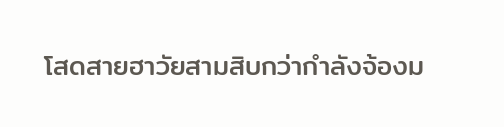โสดสายฮาวัยสามสิบกว่ากำลังจ้องม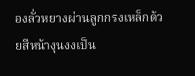องลั่วหยางผ่านลูกกรงเหล็กด้วยสีหน้างุนงงเป็น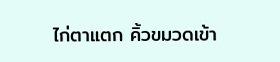ไก่ตาแตก คิ้วขมวดเข้า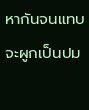หากันจนแทบจะผูกเป็นปม